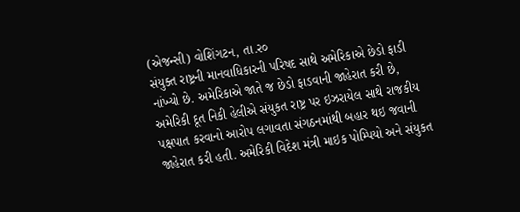(એજન્સી) વોશિંગટન, તા.ર૦
સંયુક્ત રાષ્ટ્રની માનવાધિકારની પરિષદ સાથે અમેરિકાએ છેડો ફાડી નાંખ્યો છે. અમેરિકાએ જાતે જ છેડો ફાડવાની જાહેરાત કરી છે, અમેરિકી દૂત નિકી હેલીએ સંયુકત રાષ્ટ્ર પર ઇઝરાયેલ સાથે રાજકીય પક્ષપાત કરવાનો આરોપ લગાવતા સંગઠનમાંથી બહાર થઇ જવાની જાહેરાત કરી હતી. અમેરિકી વિદેશ મંત્રી માઇક પોમ્પિયો અને સંયુકત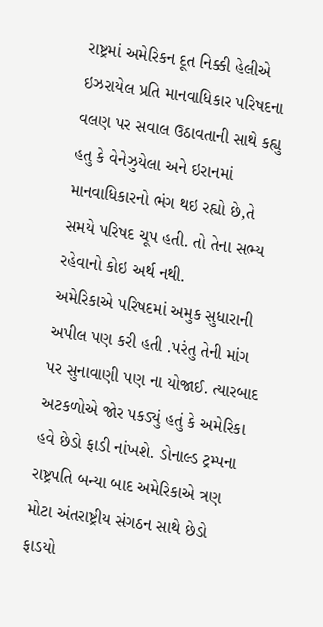રાષ્ટ્રમાં અમેરિકન દૂત નિક્કી હેલીએ ઇઝરાયેલ પ્રતિ માનવાધિકાર પરિષદના વલણ પર સવાલ ઉઠાવતાની સાથે કહ્યુ હતુ કે વેનેઝુયેલા અને ઇરાનમાં માનવાધિકારનો ભંગ થઇ રહ્યો છે,તે સમયે પરિષદ ચૂપ હતી. તો તેના સભ્ય રહેવાનો કોઇ અર્થ નથી.
અમેરિકાએ પરિષદમાં અમુક સુધારાની અપીલ પણ કરી હતી .પરંતુ તેની માંગ પર સુનાવાણી પણ ના યોજાઈ. ત્યારબાદ અટકળોએ જોર પકડ્યું હતું કે અમેરિકા હવે છેડો ફાડી નાંખશે. ડોનાલ્ડ ટ્રમ્પના રાષ્ટ્રપતિ બન્યા બાદ અમેરિકાએ ત્રણ મોટા અંતરાષ્ટ્રીય સંગઠન સાથે છેડો ફાડયો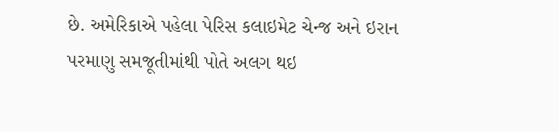છે. અમેરિકાએ પહેલા પેરિસ કલાઇમેટ ચેન્જ અને ઇરાન પરમાણુ સમજૂતીમાંથી પોતે અલગ થઇ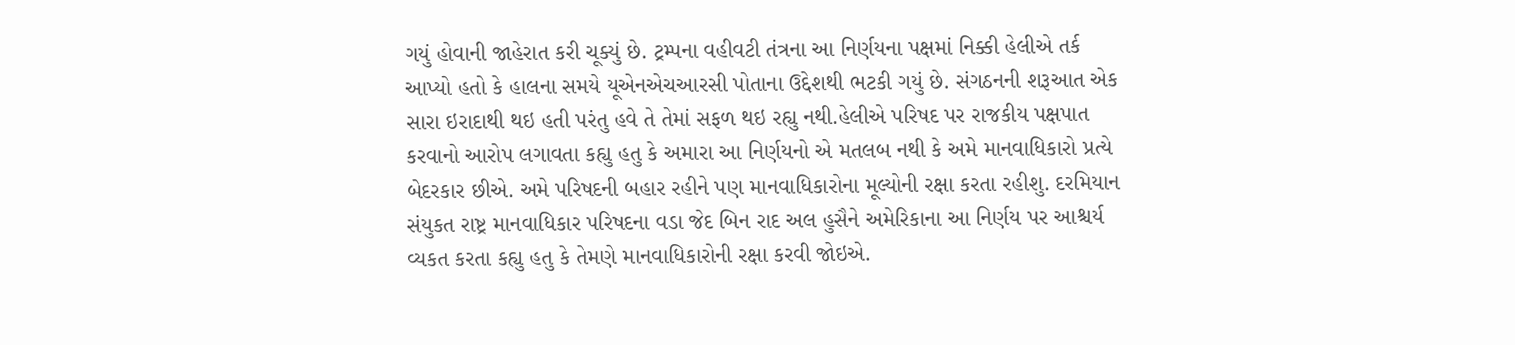ગયું હોવાની જાહેરાત કરી ચૂક્યું છે. ટ્રમ્પના વહીવટી તંત્રના આ નિર્ણયના પક્ષમાં નિક્કી હેલીએ તર્ક આપ્યો હતો કે હાલના સમયે યૂએનએચઆરસી પોતાના ઉદ્દેશથી ભટકી ગયું છે. સંગઠનની શરૂઆત એક સારા ઇરાદાથી થઇ હતી પરંતુ હવે તે તેમાં સફળ થઇ રહ્યુ નથી.હેલીએ પરિષદ પર રાજકીય પક્ષપાત કરવાનો આરોપ લગાવતા કહ્યુ હતુ કે અમારા આ નિર્ણયનો એ મતલબ નથી કે અમે માનવાધિકારો પ્રત્યે બેદરકાર છીએ. અમે પરિષદની બહાર રહીને પણ માનવાધિકારોના મૂલ્યોની રક્ષા કરતા રહીશુ. દરમિયાન સંયુકત રાષ્ટ્ર માનવાધિકાર પરિષદના વડા જેદ બિન રાદ અલ હુસૈને અમેરિકાના આ નિર્ણય પર આશ્ચર્ય વ્યકત કરતા કહ્યુ હતુ કે તેમણે માનવાધિકારોની રક્ષા કરવી જોઇએ.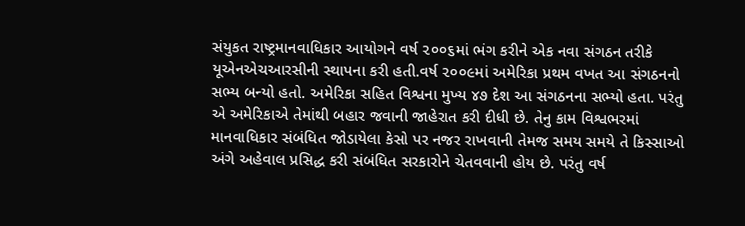સંયુકત રાષ્ટ્રમાનવાધિકાર આયોગને વર્ષ ૨૦૦૬માં ભંગ કરીને એક નવા સંગઠન તરીકે યૂએનએચઆરસીની સ્થાપના કરી હતી.વર્ષ ૨૦૦૯માં અમેરિકા પ્રથમ વખત આ સંગઠનનો સભ્ય બન્યો હતો. અમેરિકા સહિત વિશ્વના મુખ્ય ૪૭ દેશ આ સંગઠનના સભ્યો હતા. પરંતુ એ અમેરિકાએ તેમાંથી બહાર જવાની જાહેરાત કરી દીધી છે. તેનુ કામ વિશ્વભરમાં માનવાધિકાર સંબંધિત જોડાયેલા કેસો પર નજર રાખવાની તેમજ સમય સમયે તે કિસ્સાઓ અંગે અહેવાલ પ્રસિદ્ધ કરી સંબંધિત સરકારોને ચેતવવાની હોય છે. પરંતુ વર્ષ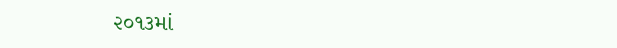૨૦૧૩માં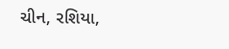ચીન, રશિયા,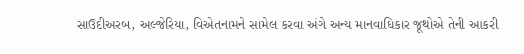સાઉદીઅરબ, અલ્જેરિયા, વિએતનામને સામેલ કરવા અંગે અન્ય માનવાધિકાર જૂથોએ તેની આકરી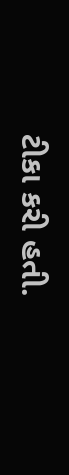ટીકા કરી હતી.